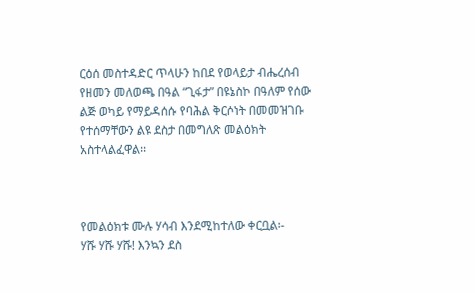ርዕሰ መስተዳድር ጥላሁን ከበደ የወላይታ ብሔረሰብ የዘመን መለወጫ በዓል “ጊፋታ” በዩኔስኮ በዓለም የሰው ልጅ ወካይ የማይዳሰሱ የባሕል ቅርሶነት በመመዝገቡ የተሰማቸውን ልዩ ደስታ በመግለጽ መልዕክት አስተላልፈዋል፡፡



የመልዕክቱ ሙሉ ሃሳብ እንደሚከተለው ቀርቧል፡-
ሃሹ ሃሹ ሃሹ! እንኳን ደስ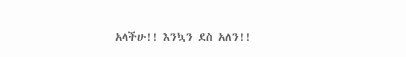አላችሁ!! እንኳን ደስ አለን!!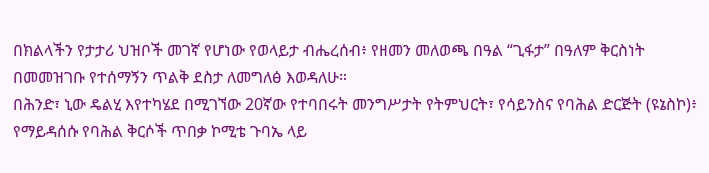በክልላችን የታታሪ ህዝቦች መገኛ የሆነው የወላይታ ብሔረሰብ፥ የዘመን መለወጫ በዓል “ጊፋታ” በዓለም ቅርስነት በመመዝገቡ የተሰማኝን ጥልቅ ደስታ ለመግለፅ እወዳለሁ።
በሕንድ፣ ኒው ዴልሂ እየተካሄደ በሚገኘው 20ኛው የተባበሩት መንግሥታት የትምህርት፣ የሳይንስና የባሕል ድርጅት (ዩኔስኮ)፥ የማይዳሰሱ የባሕል ቅርሶች ጥበቃ ኮሚቴ ጉባኤ ላይ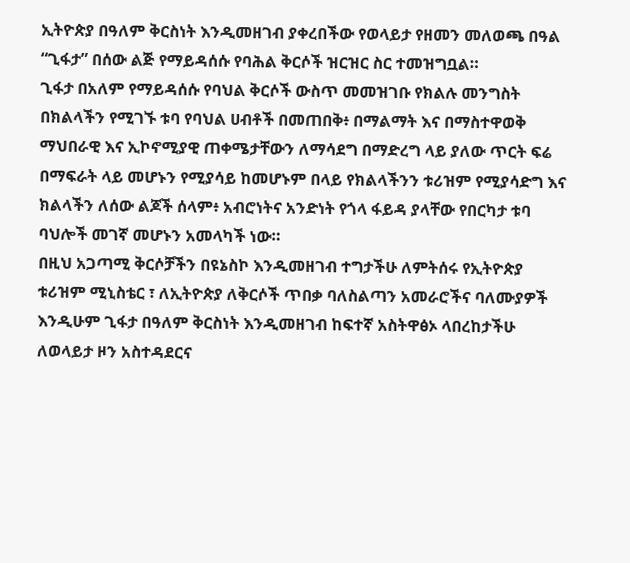ኢትዮጵያ በዓለም ቅርስነት እንዲመዘገብ ያቀረበችው የወላይታ የዘመን መለወጫ በዓል “ጊፋታ” በሰው ልጅ የማይዳሰሱ የባሕል ቅርሶች ዝርዝር ስር ተመዝግቧል።
ጊፋታ በአለም የማይዳሰሱ የባህል ቅርሶች ውስጥ መመዝገቡ የክልሉ መንግስት በክልላችን የሚገኙ ቱባ የባህል ሀብቶች በመጠበቅ፥ በማልማት እና በማስተዋወቅ ማህበራዊ እና ኢኮኖሚያዊ ጠቀሜታቸውን ለማሳደግ በማድረግ ላይ ያለው ጥርት ፍሬ በማፍራት ላይ መሆኑን የሚያሳይ ከመሆኑም በላይ የክልላችንን ቱሪዝም የሚያሳድግ እና ክልላችን ለሰው ልጆች ሰላም፥ አብሮነትና አንድነት የጎላ ፋይዳ ያላቸው የበርካታ ቱባ ባህሎች መገኛ መሆኑን አመላካች ነው።
በዚህ አጋጣሚ ቅርሶቻችን በዩኔስኮ እንዲመዘገብ ተግታችሁ ለምትሰሩ የኢትዮጵያ ቱሪዝም ሚኒስቴር ፣ ለኢትዮጵያ ለቅርሶች ጥበቃ ባለስልጣን አመራሮችና ባለሙያዎች እንዲሁም ጊፋታ በዓለም ቅርስነት እንዲመዘገብ ከፍተኛ አስትዋፅኦ ላበረከታችሁ ለወላይታ ዞን አስተዳደርና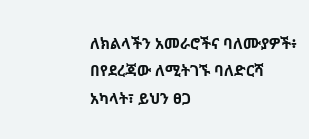ለክልላችን አመራሮችና ባለሙያዎች፥ በየደረጃው ለሚትገኙ ባለድርሻ አካላት፣ ይህን ፀጋ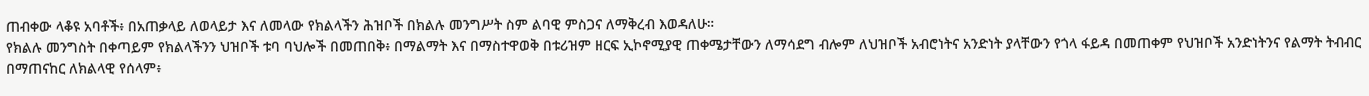ጠብቀው ላቆዩ አባቶች፥ በአጠቃላይ ለወላይታ እና ለመላው የክልላችን ሕዝቦች በክልሉ መንግሥት ስም ልባዊ ምስጋና ለማቅረብ እወዳለሁ።
የክልሉ መንግስት በቀጣይም የክልላችንን ህዝቦች ቱባ ባህሎች በመጠበቅ፥ በማልማት እና በማስተዋወቅ በቱሪዝም ዘርፍ ኢኮኖሚያዊ ጠቀሜታቸውን ለማሳደግ ብሎም ለህዝቦች አብሮነትና አንድነት ያላቸውን የጎላ ፋይዳ በመጠቀም የህዝቦች አንድነትንና የልማት ትብብር በማጠናከር ለክልላዊ የሰላም፥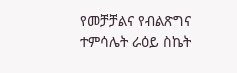የመቻቻልና የብልጽግና ተምሳሌት ራዕይ ስኬት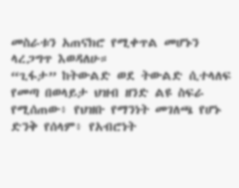መስራቱን አጠናክሮ የሚቀጥል መሆኑን ላረጋግጥ እወዳለሁ።
“ጊፋታ” ከትውልድ ወደ ትውልድ ሲተላለፍ የመጣ በወላይታ ህዝብ ዘንድ ልዩ ስፍራ የሚሰጠው፥ የህዝቡ የማንነት መገለጫ የሆኑ ድንቅ የሰላም፥ የአብሮነት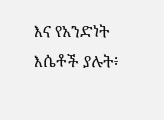እና የአንድነት እሴቶች ያሉት፥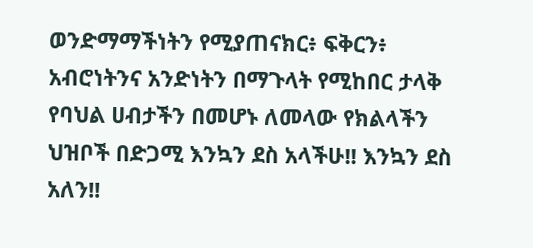ወንድማማችነትን የሚያጠናክር፥ ፍቅርን፥ አብሮነትንና አንድነትን በማጉላት የሚከበር ታላቅ የባህል ሀብታችን በመሆኑ ለመላው የክልላችን ህዝቦች በድጋሚ እንኳን ደስ አላችሁ!! እንኳን ደስ አለን!!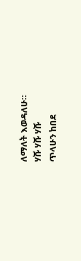ለማለት እወዳለሁ።
ሃሹ ሃሹ ሃሹ
ጥላሁን ከበደ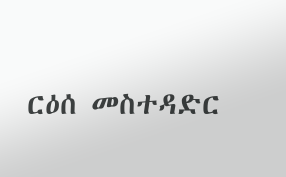ርዕሰ መስተዳድር